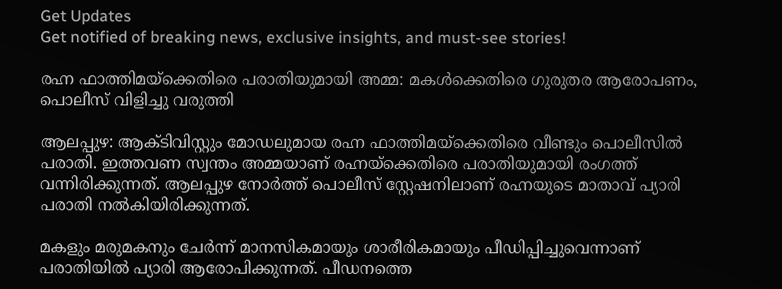Get Updates
Get notified of breaking news, exclusive insights, and must-see stories!

രഹ്ന ഫാത്തിമയ്ക്കെതിരെ പരാതിയുമായി അമ്മ: മകള്‍ക്കെതിരെ ഗുരുതര ആരോപണം, പൊലീസ് വിളിച്ചു വരുത്തി

ആലപ്പുഴ: ആക്ടിവിസ്റ്റും മോഡലുമായ രഹ്ന ഫാത്തിമയ്ക്കെതിരെ വീണ്ടും പൊലീസില്‍ പരാതി. ഇത്തവണ സ്വന്തം അമ്മയാണ് രഹ്നയ്ക്കെതിരെ പരാതിയുമായി രംഗത്ത് വന്നിരിക്കുന്നത്. ആലപ്പുഴ നോർത്ത് പൊലീസ് സ്റ്റേഷനിലാണ് രഹ്നയുടെ മാതാവ് പ്യാരി പരാതി നല്‍കിയിരിക്കുന്നത്.

മകളും മരുമകനും ചേർന്ന് മാനസികമായും ശാരീരികമായും പീഡിപ്പിച്ചുവെന്നാണ് പരാതിയില്‍ പ്യാരി ആരോപിക്കുന്നത്. പീഡനത്തെ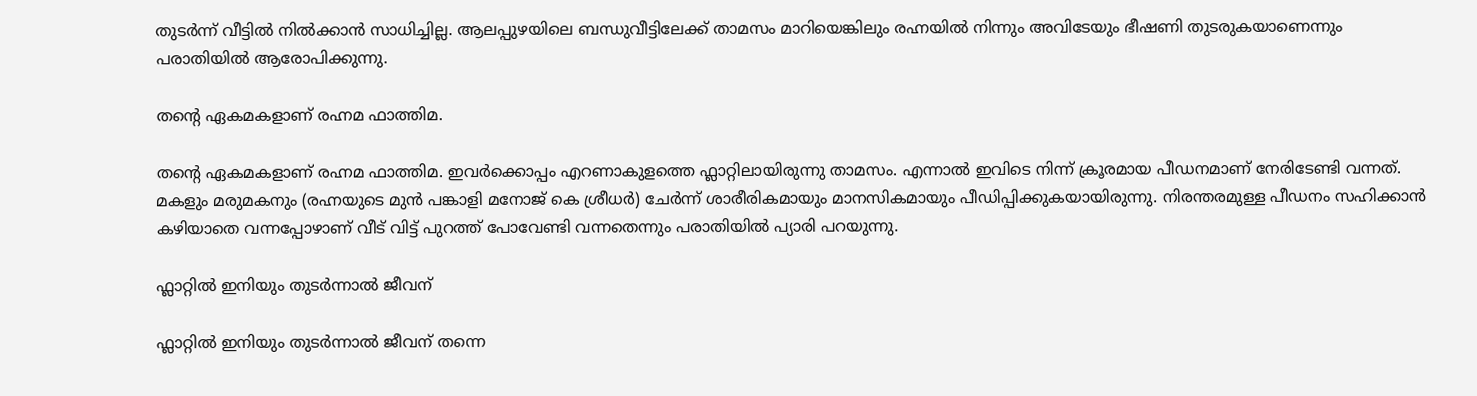തുടർന്ന് വീട്ടില്‍ നില്‍ക്കാന്‍ സാധിച്ചില്ല. ആലപ്പുഴയിലെ ബന്ധുവീട്ടിലേക്ക് താമസം മാറിയെങ്കിലും രഹ്നയില്‍ നിന്നും അവിടേയും ഭീഷണി തുടരുകയാണെന്നും പരാതിയില്‍ ആരോപിക്കുന്നു.

തന്റെ ഏകമകളാണ് രഹ്നമ ഫാത്തിമ.

തന്റെ ഏകമകളാണ് രഹ്നമ ഫാത്തിമ. ഇവർക്കൊപ്പം എറണാകുളത്തെ ഫ്ലാറ്റിലായിരുന്നു താമസം. എന്നാല്‍ ഇവിടെ നിന്ന് ക്രൂരമായ പീഡനമാണ് നേരിടേണ്ടി വന്നത്. മകളും മരുമകനും (രഹ്നയുടെ മുന്‍ പങ്കാളി മനോജ് കെ ശ്രീധര്‍) ചേർന്ന് ശാരീരികമായും മാനസികമായും പീഡിപ്പിക്കുകയായിരുന്നു. നിരന്തരമുള്ള പീഡനം സഹിക്കാന്‍ കഴിയാതെ വന്നപ്പോഴാണ് വീട് വിട്ട് പുറത്ത് പോവേണ്ടി വന്നതെന്നും പരാതിയില്‍ പ്യാരി പറയുന്നു.

ഫ്ലാറ്റില്‍ ഇനിയും തുടർന്നാല്‍ ജീവന്

ഫ്ലാറ്റില്‍ ഇനിയും തുടർന്നാല്‍ ജീവന് തന്നെ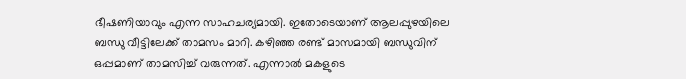ഭീഷണിയാവും എന്ന സാഹചര്യമായി. ഇതോടെയാണ് ആലപ്പുഴയിലെ ബന്ധു വീട്ടിലേക്ക് താമസം മാറി. കഴിഞ്ഞ രണ്ട് മാസമായി ബന്ധുവിന് ഒപ്പമാണ് താമസിച്ച് വരുന്നത്. എന്നാല്‍ മകളുടെ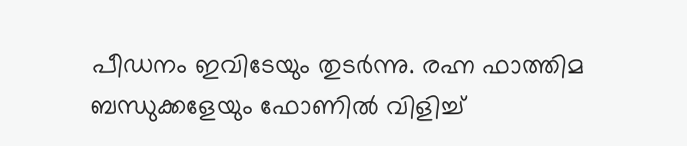പീഡനം ഇവിടേയും തുടർന്നു. രഹ്ന ഫാത്തിമ ബന്ധുക്കളേയും ഫോണില്‍ വിളിച്ച്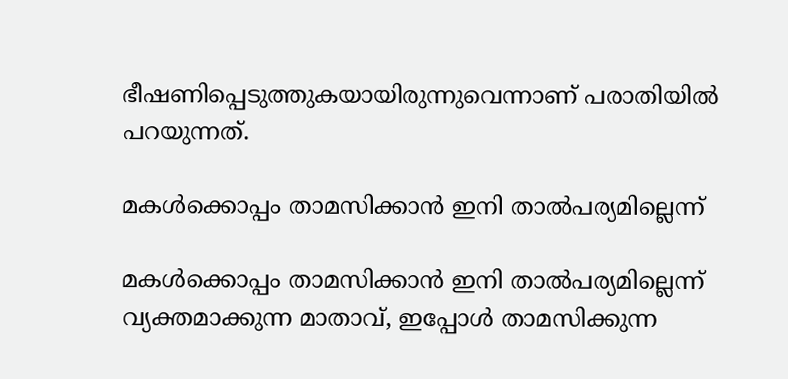ഭീഷണിപ്പെടുത്തുകയായിരുന്നുവെന്നാണ് പരാതിയില്‍ പറയുന്നത്.

മകള്‍ക്കൊപ്പം താമസിക്കാന്‍ ഇനി താല്‍പര്യമില്ലെന്ന്

മകള്‍ക്കൊപ്പം താമസിക്കാന്‍ ഇനി താല്‍പര്യമില്ലെന്ന് വ്യക്തമാക്കുന്ന മാതാവ്, ഇപ്പോള്‍ താമസിക്കുന്ന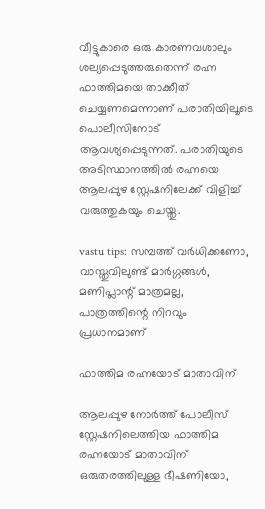വീട്ടുകാരെ ഒരു കാരണവശാലും ശല്യപ്പെടുത്തരുതെന്ന് രഹ്ന ഫാത്തിമയെ താക്കീത് ചെയ്യണമെന്നാണ് പരാതിയിലൂടെ പൊലീസിനോട് ആവശ്യപ്പെടുന്നത്. പരാതിയുടെ അടിസ്ഥാനത്തില്‍ രഹ്നയെ ആലപ്പുഴ സ്റ്റേഷനിലേക്ക് വിളിച്ച് വരുത്തുകയും ചെയ്തു.

vastu tips: സമ്പത്ത് വർധിക്കണോ, വാസ്തുവിലുണ്ട് മാർഗ്ഗങ്ങള്‍, മണിപ്ലാന്റ് മാത്രമല്ല, പാത്രത്തിന്റെ നിറവും പ്രധാനമാണ്

ഫാത്തിമ രഹ്നയോട് മാതാവിന്

ആലപ്പുഴ നോര്‍ത്ത് പോലീസ് സ്റ്റേഷനിലെത്തിയ ഫാത്തിമ രഹ്നയോട് മാതാവിന് ഒരുതരത്തിലുള്ള ഭീഷണിയോ,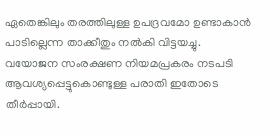ഏതെങ്കിലും തരത്തിലുള്ള ഉപദ്രവമോ ഉണ്ടാകാന്‍ പാടില്ലെന്ന താക്കീതും നല്‍കി വിട്ടയച്ചു. വയോജന സംരക്ഷണ നിയമപ്രകരം നടപടി ആവശ്യപ്പെട്ടുകൊണ്ടുള്ള പരാതി ഇതോടെ തീർപ്പായി.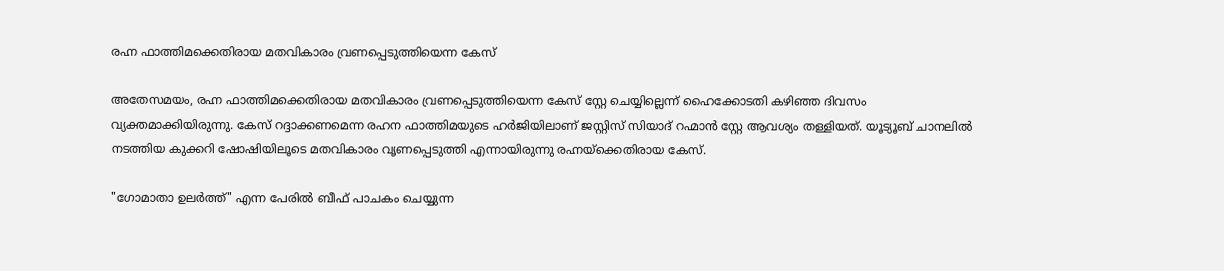രഹ്ന ഫാത്തിമക്കെതിരായ മതവികാരം വ്രണപ്പെടുത്തിയെന്ന കേസ്

അതേസമയം, രഹ്ന ഫാത്തിമക്കെതിരായ മതവികാരം വ്രണപ്പെടുത്തിയെന്ന കേസ് സ്റ്റേ ചെയ്യില്ലെന്ന് ഹൈക്കോടതി കഴിഞ്ഞ ദിവസം വ്യക്തമാക്കിയിരുന്നു. കേസ് റദ്ദാക്കണമെന്ന രഹന ഫാത്തിമയുടെ ഹർജിയിലാണ് ജസ്റ്റിസ് സിയാദ് റഹ്മാൻ സ്റ്റേ ആവശ്യം തള്ളിയത്. യൂട്യൂബ് ചാനലില്‍ നടത്തിയ കുക്കറി ഷോഷിയിലൂടെ മതവികാരം വൃണപ്പെടുത്തി എന്നായിരുന്നു രഹ്നയ്ക്കെതിരായ കേസ്.

"ഗോമാതാ ഉലർത്ത്" എന്ന പേരിൽ ബീഫ് പാചകം ചെയ്യുന്ന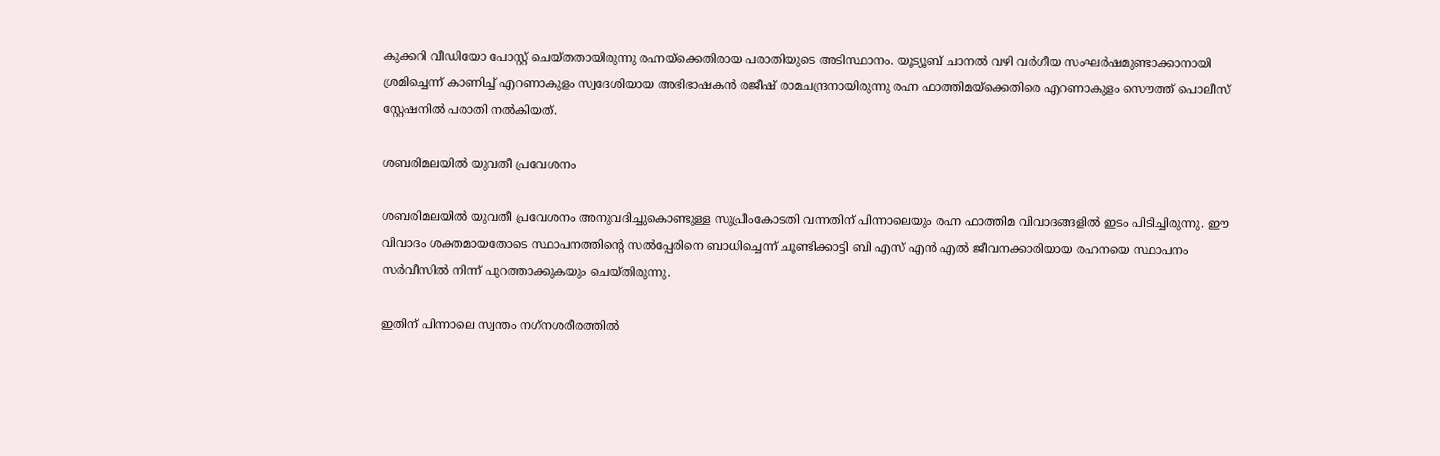കുക്കറി വീഡിയോ പോസ്റ്റ് ചെയ്തതായിരുന്നു രഹ്നയ്ക്കെതിരായ പരാതിയുടെ അടിസ്ഥാനം. യൂട്യൂബ് ചാനല്‍ വഴി വര്‍ഗീയ സംഘര്‍ഷമുണ്ടാക്കാനായി ശ്രമിച്ചെന്ന് കാണിച്ച് എറണാകുളം സ്വദേശിയായ അഭിഭാഷകൻ രജീഷ് രാമചന്ദ്രനായിരുന്നു രഹ്ന ഫാത്തിമയ്ക്കെതിരെ എറണാകുളം സൌത്ത് പൊലീസ് സ്റ്റേഷനില്‍ പരാതി നല്‍കിയത്.

ശബരിമലയില്‍ യുവതീ പ്രവേശനം

ശബരിമലയില്‍ യുവതീ പ്രവേശനം അനുവദിച്ചുകൊണ്ടുള്ള സുപ്രീംകോടതി വന്നതിന് പിന്നാലെയും രഹ്ന ഫാത്തിമ വിവാദങ്ങളില്‍ ഇടം പിടിച്ചിരുന്നു. ഈ വിവാദം ശക്തമായതോടെ സ്ഥാപനത്തിന്റെ സല്‍പ്പേരിനെ ബാധിച്ചെന്ന് ചൂണ്ടിക്കാട്ടി ബി എസ് എന്‍ എല്‍ ജീവനക്കാരിയായ രഹനയെ സ്ഥാപനം സര്‍വീസില്‍ നിന്ന് പുറത്താക്കുകയും ചെയ്തിരുന്നു.

ഇതിന് പിന്നാലെ സ്വന്തം നഗ്‍നശരീരത്തിൽ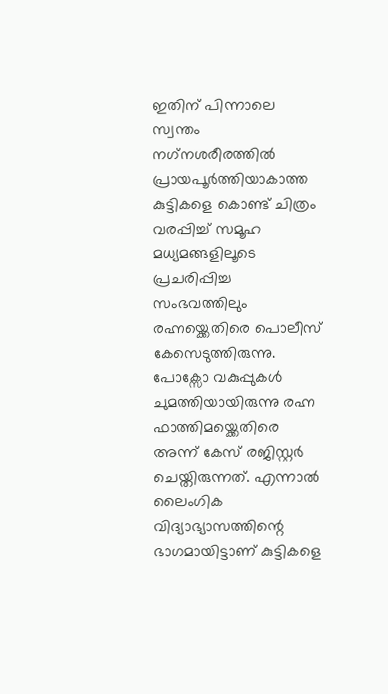ഇതിന് പിന്നാലെ സ്വന്തം നഗ്‍നശരീരത്തിൽ പ്രായപൂർത്തിയാകാത്ത കുട്ടികളെ കൊണ്ട് ചിത്രം വരപ്പിച്ച് സമൂഹ മധ്യമങ്ങളിലൂടെ പ്രചരിപ്പിച്ച സംഭവത്തിലും രഹ്നയ്ക്കെതിരെ പൊലീസ് കേസെടുത്തിരുന്നു. പോക്സോ വകുപ്പുകൾ ചുമത്തിയായിരുന്നു രഹ്ന ഫാത്തിമയ്ക്കെതിരെ അന്ന് കേസ് രജിസ്റ്റർ ചെയ്തിരുന്നത്. എന്നാല്‍ ലൈംഗിക വിദ്യാഭ്യാസത്തിന്റെ ഭാഗമായിട്ടാണ് കുട്ടികളെ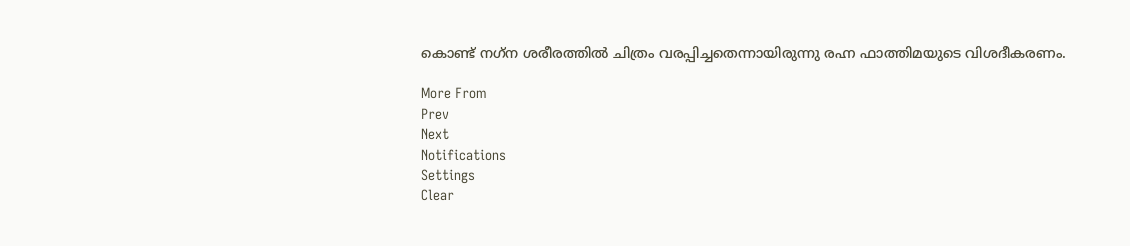കൊണ്ട് നഗ്‌ന ശരീരത്തിൽ ചിത്രം വരപ്പിച്ചതെന്നായിരുന്നു രഹ്ന ഫാത്തിമയുടെ വിശദീകരണം.

More From
Prev
Next
Notifications
Settings
Clear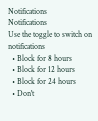Notifications
Notifications
Use the toggle to switch on notifications
  • Block for 8 hours
  • Block for 12 hours
  • Block for 24 hours
  • Don't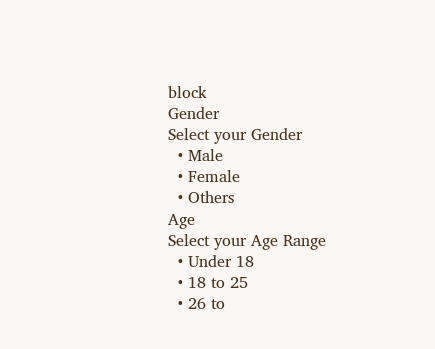block
Gender
Select your Gender
  • Male
  • Female
  • Others
Age
Select your Age Range
  • Under 18
  • 18 to 25
  • 26 to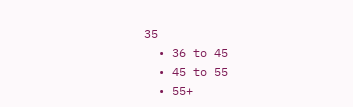35
  • 36 to 45
  • 45 to 55
  • 55+